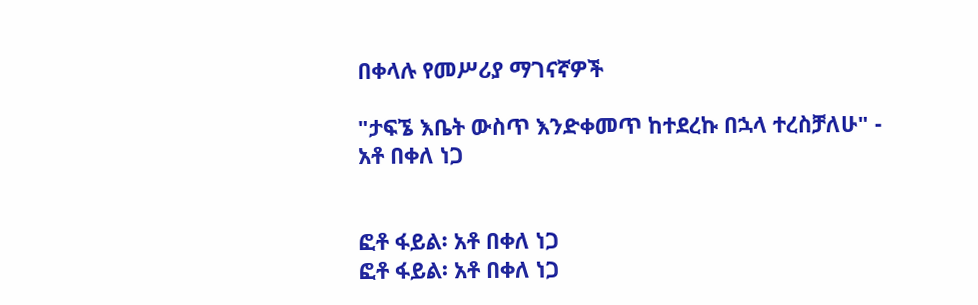በቀላሉ የመሥሪያ ማገናኛዎች

"ታፍኜ እቤት ውስጥ እንድቀመጥ ከተደረኩ በኋላ ተረስቻለሁ" - አቶ በቀለ ነጋ


ፎቶ ፋይል፡ አቶ በቀለ ነጋ
ፎቶ ፋይል፡ አቶ በቀለ ነጋ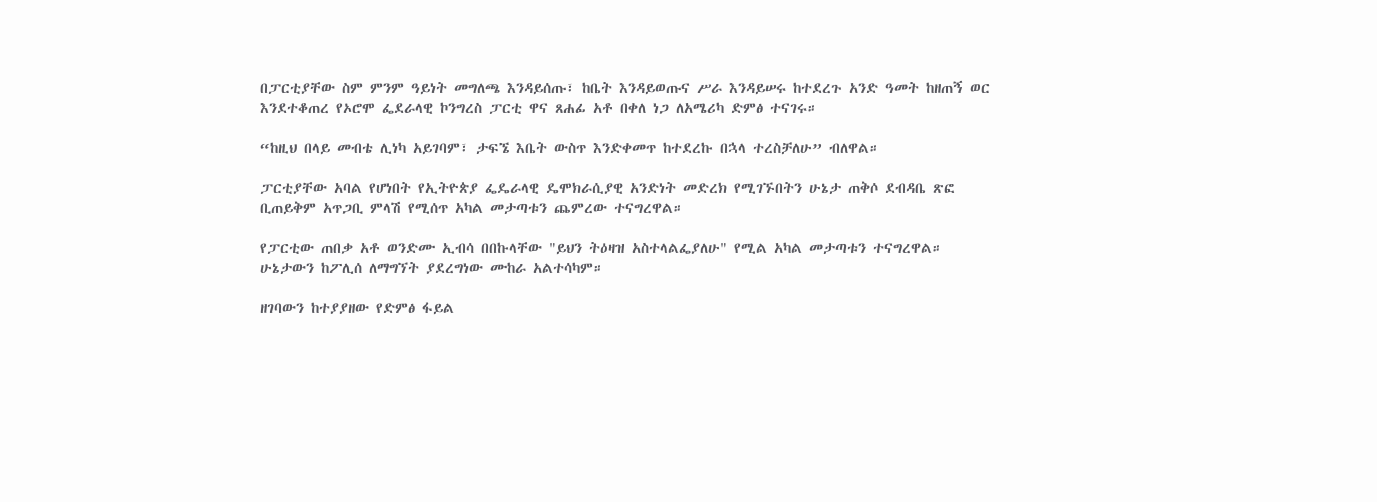በፓርቲያቸው ስም ምንም ዓይነት መግለጫ እንዳይሰጡ፣ ከቤት እንዳይወጡና ሥራ እንዳይሠሩ ከተደረጉ አንድ ዓመት ከዘጠኝ ወር እንደተቆጠረ የኦሮሞ ፌደራላዊ ኮንግረስ ፓርቲ ዋና ጸሐፊ አቶ በቀለ ነጋ ለአሜሪካ ድምፅ ተናገሩ።

“ከዚህ በላይ መብቴ ሊነካ አይገባም፣ ታፍኜ እቤት ውስጥ እንድቀመጥ ከተደረኩ በኋላ ተረስቻለሁ” ብለዋል።

ፓርቲያቸው አባል የሆነበት የኢትዮጵያ ፌዴራላዊ ዴሞክራሲያዊ አንድነት መድረክ የሚገኙበትን ሁኔታ ጠቅሶ ደብዳቤ ጽፎ ቢጠይቅም አጥጋቢ ምላሽ የሚሰጥ አካል መታጣቱን ጨምረው ተናግረዋል።

የፓርቲው ጠበቃ አቶ ወንድሙ ኢብሳ በበኩላቸው "ይህን ትዕዛዝ አስተላልፌያለሁ" የሚል አካል መታጣቱን ተናግረዋል። ሁኔታውን ከፖሊሰ ለማግኘት ያደረግነው ሙከራ አልተሳካም።

ዘገባውን ከተያያዘው የድምፅ ፋይል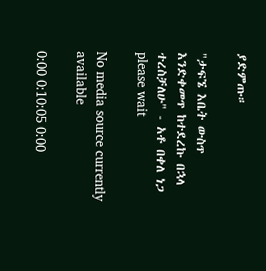ያድምጡ።

"ታፍኜ እቤት ውስጥ እንድቀመጥ ከተደረኩ በኋላ ተረስቻለሁ" - አቶ በቀለ ነጋ
please wait

No media source currently available

0:00 0:10:05 0:00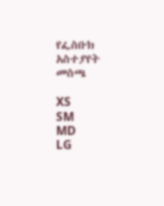የፌስቡክ አስተያየት መስጫ

XS
SM
MD
LG